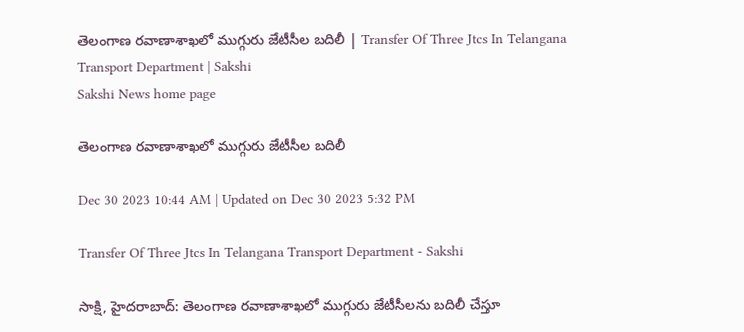తెలంగాణ రవాణాశాఖలో ముగ్గురు జేటీసీల బదిలీ | Transfer Of Three Jtcs In Telangana Transport Department | Sakshi
Sakshi News home page

తెలంగాణ రవాణాశాఖలో ముగ్గురు జేటీసీల బదిలీ

Dec 30 2023 10:44 AM | Updated on Dec 30 2023 5:32 PM

Transfer Of Three Jtcs In Telangana Transport Department - Sakshi

సాక్షి, హైదరాబాద్‌: తెలంగాణ రవాణాశాఖలో ముగ్గురు జేటీసీలను బదిలీ చేస్తూ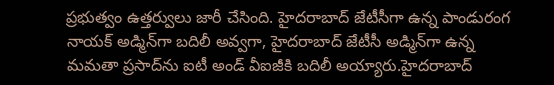ప్రభుత్వం ఉత్తర్వులు జారీ చేసింది. హైదరాబాద్‌ జేటీసీగా ఉన్న పాండురంగ నాయక్‌ అడ్మిన్‌గా బదిలీ అవ్వగా, హైదరాబాద్ జేటీసీ అడ్మిన్‌గా ఉన్న మమతా ప్రసాద్‌ను ఐటీ అండ్‌ వీఐజీకి బదిలీ అయ్యారు.హైదరాబాద్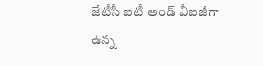జేటీసీ ఐటీ అండ్‌ వీఐజీగా ఉన్న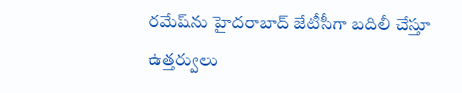రమేష్‌ను హైదరాబాద్‌ జేటీసీగా బదిలీ చేస్తూ ఉత్తర్వులు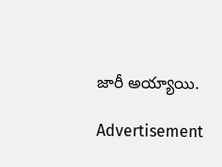జారీ అయ్యాయి.

Advertisement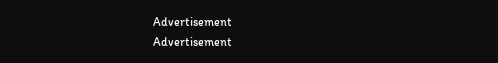Advertisement
Advertisement